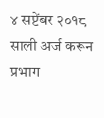४ सप्टेंबर २०१८ साली अर्ज करून प्रभाग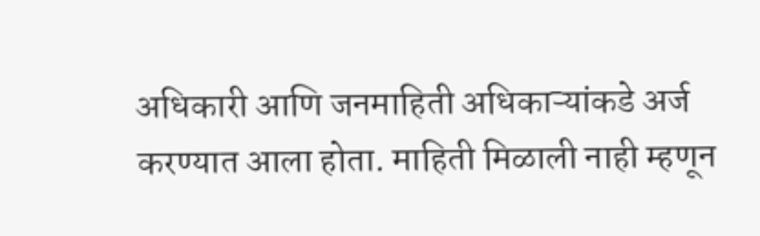अधिकारी आणि जनमाहिती अधिकाऱ्यांकडे अर्ज करण्यात आला होता. माहिती मिळाली नाही म्हणून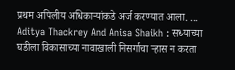प्रथम अपिलीय अधिकाऱ्यांकडे अर्ज करण्यात आला. ...
Aditya Thackrey And Anisa Shaikh : सध्याच्या घडीला विकासाच्या नावाखाली निसर्गाचा ऱ्हास न करता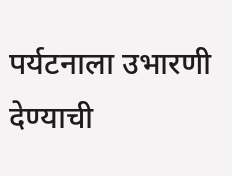पर्यटनाला उभारणी देण्याची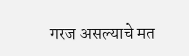गरज असल्याचे मत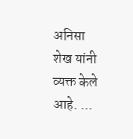अनिसा शेख यांनी व्यक्त केले आहे. ...